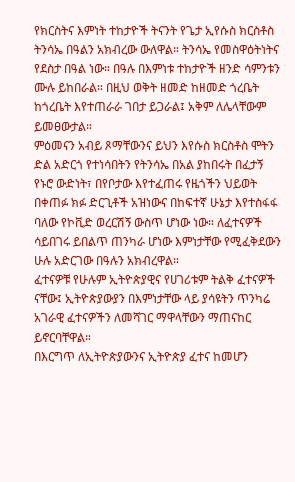የክርስትና እምነት ተከታዮች ትናንት የጌታ ኢየሱስ ክርስቶስ ትንሳኤ በዓልን አክብረው ውለዋል። ትንሳኤ የመስዋዕትነትና የደስታ በዓል ነው። በዓሉ በእምነቱ ተከታዮች ዘንድ ሳምንቱን ሙሉ ይከበራል። በዚህ ወቅት ዘመድ ከዘመድ ጎረቤት ከጎረቤት እየተጠራራ ገበታ ይጋራል፤ አቅም ለሌላቸውም ይመፀውታል።
ምዕመናን አብይ ጾማቸውንና ይህን እየሱስ ክርስቶስ ሞትን ድል አድርጎ የተነሳበትን የትንሳኤ በአል ያከበሩት በፈታኝ የኑሮ ውድነት፣ በየቦታው እየተፈጠሩ የዜጎችን ህይወት በቀጠፉ ክፉ ድርጊቶች አዝነውና በከፍተኛ ሁኔታ እየተስፋፋ ባለው የኮቪድ ወረርሽኝ ውስጥ ሆነው ነው። ለፈተናዎች ሳይበገሩ ይበልጥ ጠንካራ ሆነው እምነታቸው የሚፈቅደውን ሁሉ አድርገው በዓሉን አክብረዋል።
ፈተናዎቹ የሁሉም ኢትዮጵያዊና የሀገሪቱም ትልቅ ፈተናዎች ናቸው፤ ኢትዮጵያውያን በእምነታቸው ላይ ያሳዩትን ጥንካሬ አገራዊ ፈተናዎችን ለመሻገር ማዋላቸውን ማጠናከር ይኖርባቸዋል።
በእርግጥ ለኢትዮጵያውንና ኢትዮጵያ ፈተና ከመሆን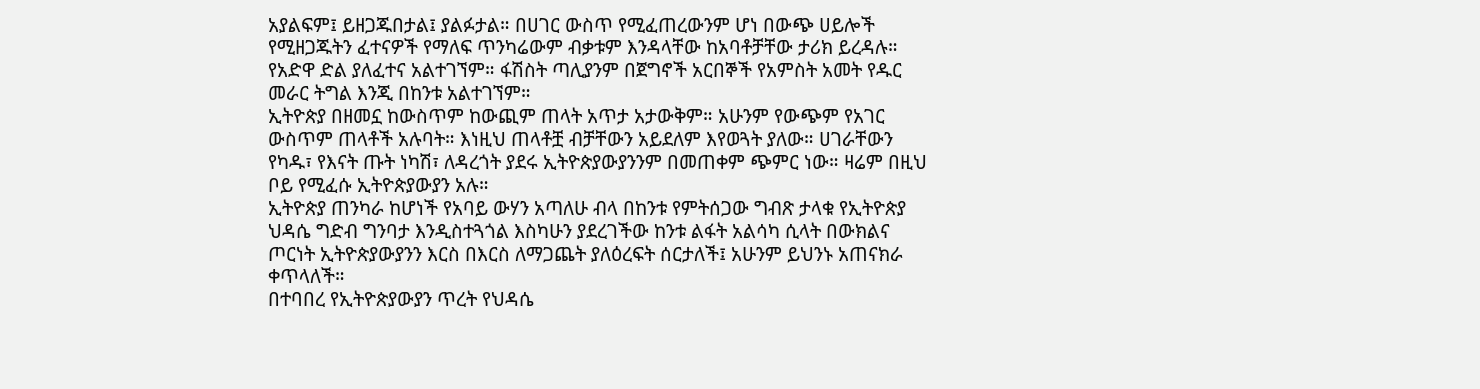አያልፍም፤ ይዘጋጁበታል፤ ያልፉታል። በሀገር ውስጥ የሚፈጠረውንም ሆነ በውጭ ሀይሎች የሚዘጋጁትን ፈተናዎች የማለፍ ጥንካሬውም ብቃቱም እንዳላቸው ከአባቶቻቸው ታሪክ ይረዳሉ። የአድዋ ድል ያለፈተና አልተገኘም። ፋሽስት ጣሊያንም በጀግኖች አርበኞች የአምስት አመት የዱር መራር ትግል እንጂ በከንቱ አልተገኘም።
ኢትዮጵያ በዘመኗ ከውስጥም ከውጪም ጠላት አጥታ አታውቅም። አሁንም የውጭም የአገር ውስጥም ጠላቶች አሉባት። እነዚህ ጠላቶቿ ብቻቸውን አይደለም እየወጓት ያለው። ሀገራቸውን የካዱ፣ የእናት ጡት ነካሽ፣ ለዳረጎት ያደሩ ኢትዮጵያውያንንም በመጠቀም ጭምር ነው። ዛሬም በዚህ ቦይ የሚፈሱ ኢትዮጵያውያን አሉ።
ኢትዮጵያ ጠንካራ ከሆነች የአባይ ውሃን አጣለሁ ብላ በከንቱ የምትሰጋው ግብጽ ታላቁ የኢትዮጵያ ህዳሴ ግድብ ግንባታ እንዲስተጓጎል እስካሁን ያደረገችው ከንቱ ልፋት አልሳካ ሲላት በውክልና ጦርነት ኢትዮጵያውያንን እርስ በእርስ ለማጋጨት ያለዕረፍት ሰርታለች፤ አሁንም ይህንኑ አጠናክራ ቀጥላለች።
በተባበረ የኢትዮጵያውያን ጥረት የህዳሴ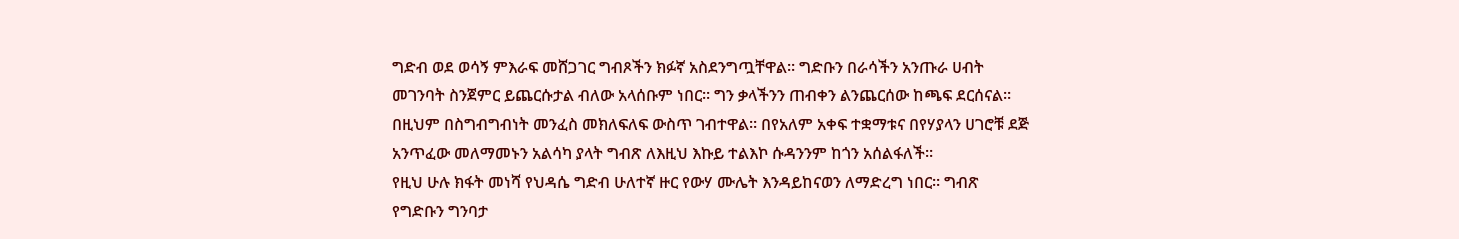ግድብ ወደ ወሳኝ ምእራፍ መሸጋገር ግብጾችን ክፉኛ አስደንግጧቸዋል። ግድቡን በራሳችን አንጡራ ሀብት መገንባት ስንጀምር ይጨርሱታል ብለው አላሰቡም ነበር። ግን ቃላችንን ጠብቀን ልንጨርሰው ከጫፍ ደርሰናል።
በዚህም በስግብግብነት መንፈስ መክለፍለፍ ውስጥ ገብተዋል። በየአለም አቀፍ ተቋማቱና በየሃያላን ሀገሮቹ ደጅ አንጥፈው መለማመኑን አልሳካ ያላት ግብጽ ለእዚህ እኩይ ተልእኮ ሱዳንንም ከጎን አሰልፋለች።
የዚህ ሁሉ ክፋት መነሻ የህዳሴ ግድብ ሁለተኛ ዙር የውሃ ሙሌት እንዳይከናወን ለማድረግ ነበር። ግብጽ የግድቡን ግንባታ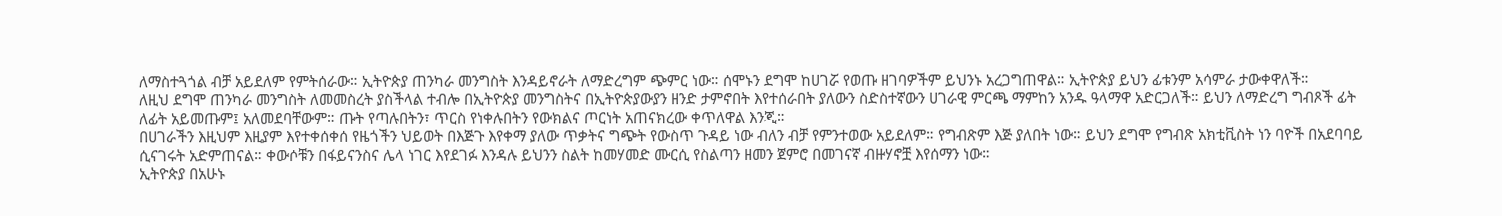ለማስተጓጎል ብቻ አይደለም የምትሰራው። ኢትዮጵያ ጠንካራ መንግስት እንዳይኖራት ለማድረግም ጭምር ነው። ሰሞኑን ደግሞ ከሀገሯ የወጡ ዘገባዎችም ይህንኑ አረጋግጠዋል። ኢትዮጵያ ይህን ፊቱንም አሳምራ ታውቀዋለች።
ለዚህ ደግሞ ጠንካራ መንግስት ለመመስረት ያስችላል ተብሎ በኢትዮጵያ መንግስትና በኢትዮጵያውያን ዘንድ ታምኖበት እየተሰራበት ያለውን ስድስተኛውን ሀገራዊ ምርጫ ማምከን አንዱ ዓላማዋ አድርጋለች። ይህን ለማድረግ ግብጾች ፊት ለፊት አይመጡም፤ አለመደባቸውም። ጡት የጣሉበትን፣ ጥርስ የነቀሉበትን የውክልና ጦርነት አጠናክረው ቀጥለዋል እንጂ።
በሀገራችን እዚህም እዚያም እየተቀሰቀሰ የዜጎችን ህይወት በእጅጉ እየቀማ ያለው ጥቃትና ግጭት የውስጥ ጉዳይ ነው ብለን ብቻ የምንተወው አይደለም። የግብጽም እጅ ያለበት ነው። ይህን ደግሞ የግብጽ አክቲቪስት ነን ባዮች በአደባባይ ሲናገሩት አድምጠናል። ቀውሶቹን በፋይናንስና ሌላ ነገር እየደገፉ እንዳሉ ይህንን ስልት ከመሃመድ ሙርሲ የስልጣን ዘመን ጀምሮ በመገናኛ ብዙሃኖቿ እየሰማን ነው።
ኢትዮጵያ በአሁኑ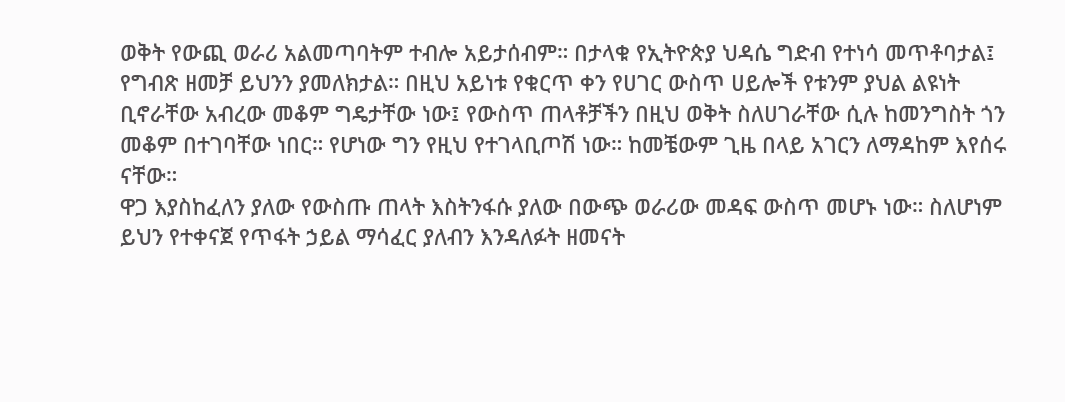ወቅት የውጪ ወራሪ አልመጣባትም ተብሎ አይታሰብም። በታላቁ የኢትዮጵያ ህዳሴ ግድብ የተነሳ መጥቶባታል፤ የግብጽ ዘመቻ ይህንን ያመለክታል። በዚህ አይነቱ የቁርጥ ቀን የሀገር ውስጥ ሀይሎች የቱንም ያህል ልዩነት ቢኖራቸው አብረው መቆም ግዴታቸው ነው፤ የውስጥ ጠላቶቻችን በዚህ ወቅት ስለሀገራቸው ሲሉ ከመንግስት ጎን መቆም በተገባቸው ነበር። የሆነው ግን የዚህ የተገላቢጦሽ ነው። ከመቼውም ጊዜ በላይ አገርን ለማዳከም እየሰሩ ናቸው።
ዋጋ እያስከፈለን ያለው የውስጡ ጠላት እስትንፋሱ ያለው በውጭ ወራሪው መዳፍ ውስጥ መሆኑ ነው። ስለሆነም ይህን የተቀናጀ የጥፋት ኃይል ማሳፈር ያለብን እንዳለፉት ዘመናት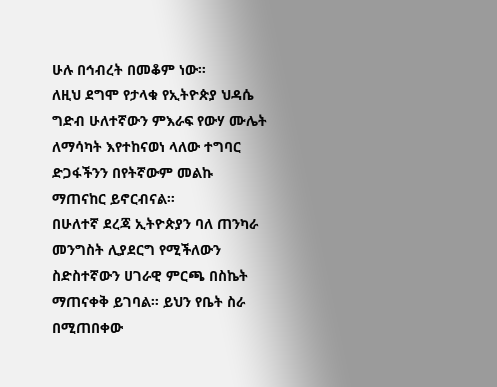ሁሉ በኅብረት በመቆም ነው።
ለዚህ ደግሞ የታላቁ የኢትዮጵያ ህዳሴ ግድብ ሁለተኛውን ምእራፍ የውሃ ሙሌት ለማሳካት እየተከናወነ ላለው ተግባር ድጋፋችንን በየትኛውም መልኩ ማጠናከር ይኖርብናል።
በሁለተኛ ደረጃ ኢትዮጵያን ባለ ጠንካራ መንግስት ሊያደርግ የሚችለውን ስድስተኛውን ሀገራዊ ምርጫ በስኬት ማጠናቀቅ ይገባል። ይህን የቤት ስራ በሚጠበቀው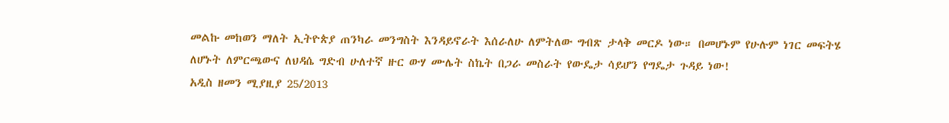መልኩ መከወን ማለት ኢትዮጵያ ጠንካራ መንግስት እንዳይኖራት እሰራለሁ ለምትለው ግብጽ ታላቅ መርዶ ነው። በመሆኑም የሁሉም ነገር መፍትሄ ለሆኑት ለምርጫውና ለህዳሴ ግድብ ሁለተኛ ዙር ውሃ ሙሌት ስኬት በጋራ መስራት የውዴታ ሳይሆን የግዴታ ጉዳይ ነው!
አዲስ ዘመን ሚያዚያ 25/2013